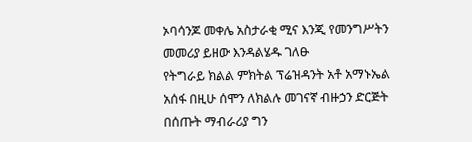ኦባሳንጆ መቀሌ አስታራቂ ሚና እንጂ የመንግሥትን መመሪያ ይዘው እንዳልሄዱ ገለፁ
የትግራይ ክልል ምክትል ፕሬዝዳንት አቶ አማኑኤል አሰፋ በዚሁ ሰሞን ለክልሉ መገናኛ ብዙኃን ድርጅት በሰጡት ማብራሪያ ግን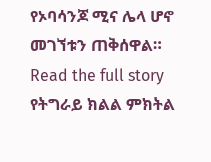የኦባሳንጆ ሚና ሌላ ሆኖ መገኘቱን ጠቅሰዋል።
Read the full story
የትግራይ ክልል ምክትል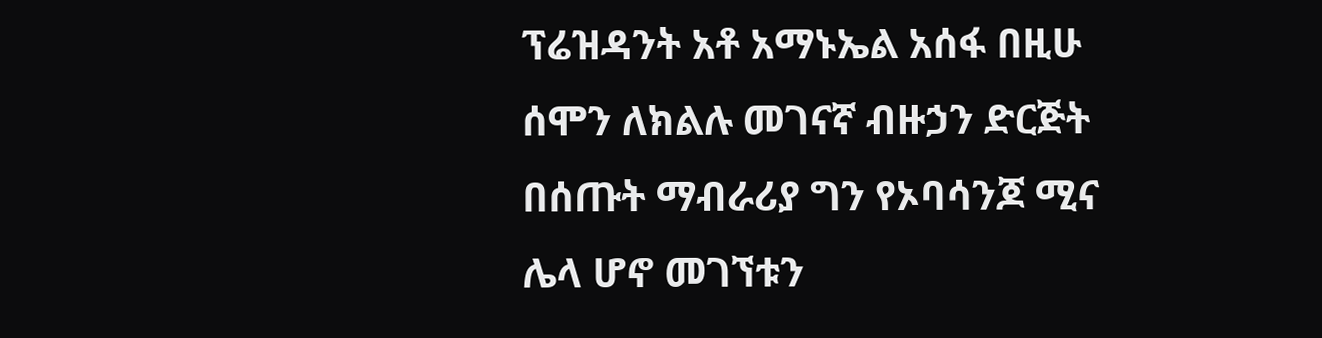ፕሬዝዳንት አቶ አማኑኤል አሰፋ በዚሁ ሰሞን ለክልሉ መገናኛ ብዙኃን ድርጅት በሰጡት ማብራሪያ ግን የኦባሳንጆ ሚና ሌላ ሆኖ መገኘቱን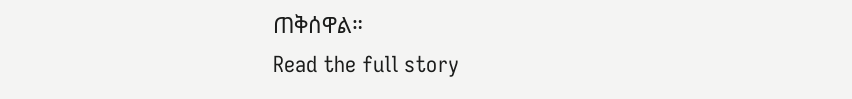ጠቅሰዋል።
Read the full story